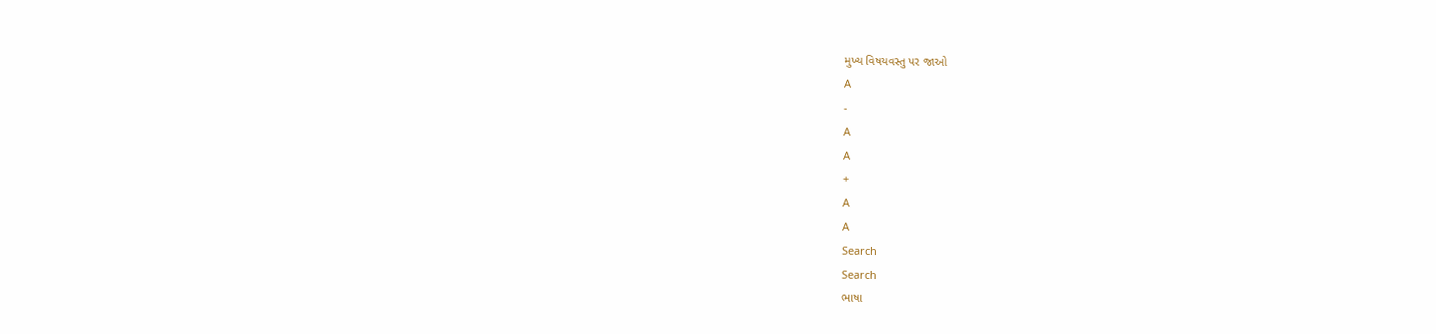મુખ્ય વિષયવસ્તુ પર જાઓ
A
-
A
A
+
A
A
Search
Search
ભાષા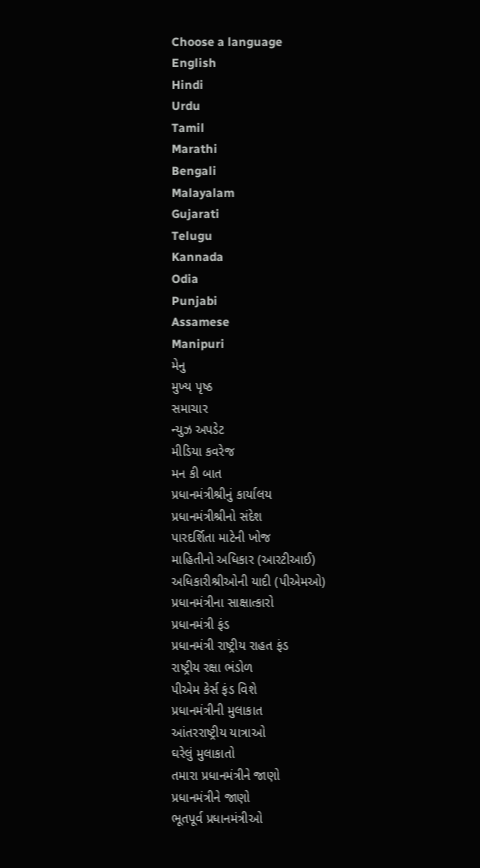Choose a language
English
Hindi
Urdu
Tamil
Marathi
Bengali
Malayalam
Gujarati
Telugu
Kannada
Odia
Punjabi
Assamese
Manipuri
મેનુ
મુખ્ય પૃષ્ઠ
સમાચાર
ન્યુઝ અપડેટ
મીડિયા કવરેજ
મન કી બાત
પ્રધાનમંત્રીશ્રીનું કાર્યાલય
પ્રધાનમંત્રીશ્રીનો સંદેશ
પારદર્શિતા માટેની ખોજ
માહિતીનો અધિકાર (આરટીઆઈ)
અધિકારીશ્રીઓની યાદી (પીએમઓ)
પ્રધાનમંત્રીના સાક્ષાત્કારો
પ્રધાનમંત્રી ફંડ
પ્રધાનમંત્રી રાષ્ટ્રીય રાહત ફંડ
રાષ્ટ્રીય રક્ષા ભંડોળ
પીએમ કેર્સ ફંડ વિશે
પ્રધાનમંત્રીની મુલાકાત
આંતરરાષ્ટ્રીય યાત્રાઓ
ઘરેલું મુલાકાતો
તમારા પ્રધાનમંત્રીને જાણો
પ્રધાનમંત્રીને જાણો
ભૂતપૂર્વ પ્રધાનમંત્રીઓ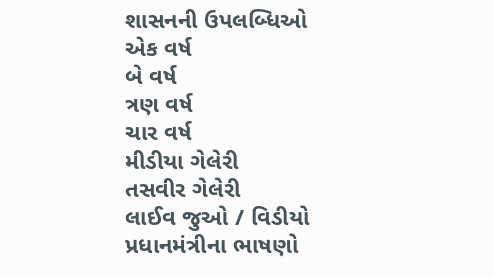શાસનની ઉપલબ્ધિઓ
એક વર્ષ
બે વર્ષ
ત્રણ વર્ષ
ચાર વર્ષ
મીડીયા ગેલેરી
તસવીર ગેલેરી
લાઈવ જુઓ / વિડીયો
પ્રધાનમંત્રીના ભાષણો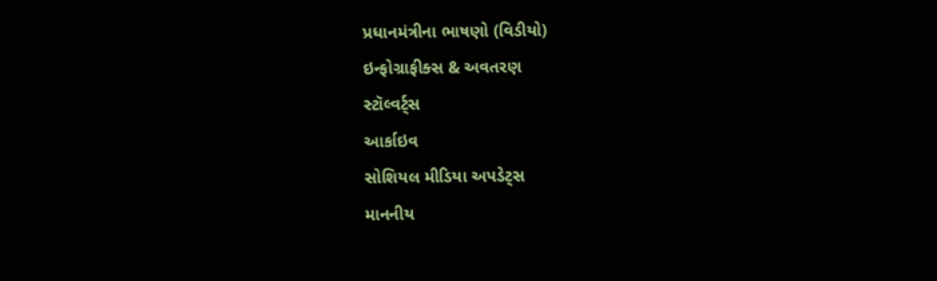પ્રધાનમંત્રીના ભાષણો (વિડીયો)
ઇન્ફોગ્રાફીક્સ & અવતરણ
સ્ટૉલ્વર્ટ્સ
આર્કાઇવ
સોશિયલ મીડિયા અપડેટ્સ
માનનીય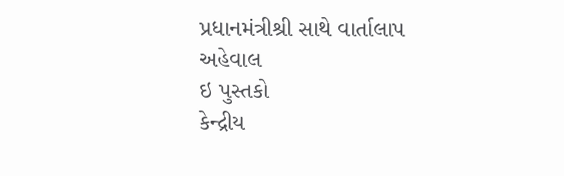પ્રધાનમંત્રીશ્રી સાથે વાર્તાલાપ
અહેવાલ
ઇ પુસ્તકો
કેન્દ્રીય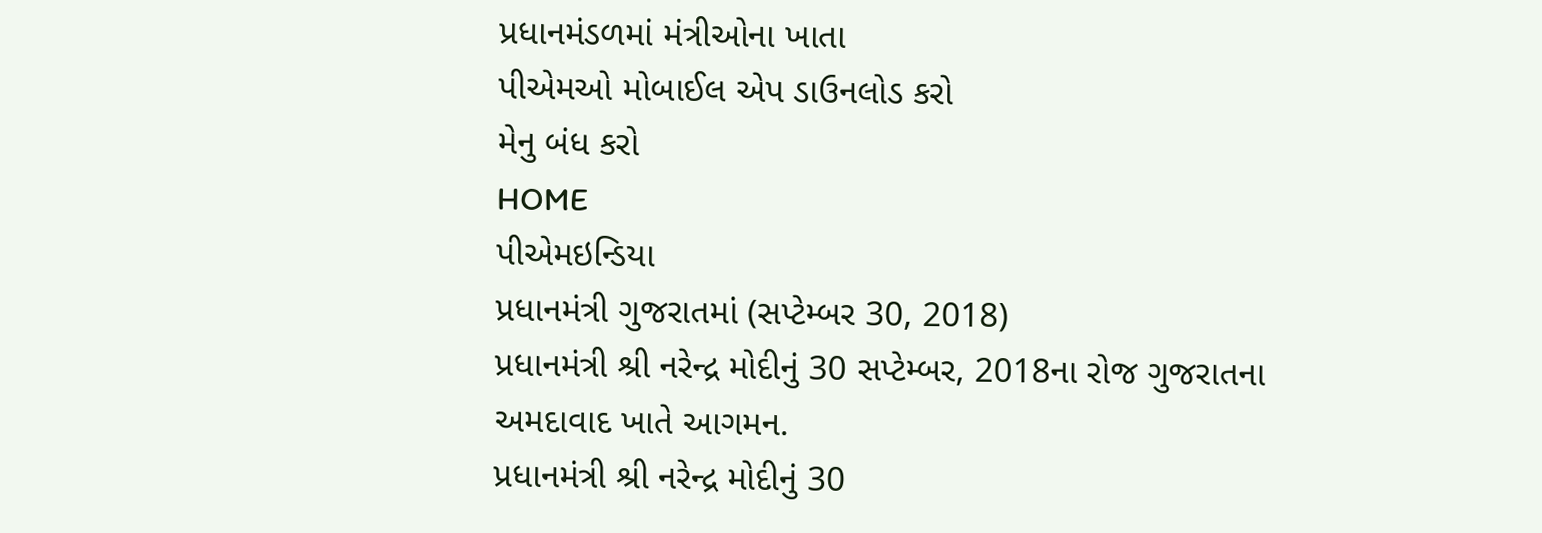પ્રધાનમંડળમાં મંત્રીઓના ખાતા
પીએમઓ મોબાઈલ એપ ડાઉનલોડ કરો
મેનુ બંધ કરો
HOME
પીએમઇન્ડિયા
પ્રધાનમંત્રી ગુજરાતમાં (સપ્ટેમ્બર 30, 2018)
પ્રધાનમંત્રી શ્રી નરેન્દ્ર મોદીનું 30 સપ્ટેમ્બર, 2018ના રોજ ગુજરાતના અમદાવાદ ખાતે આગમન.
પ્રધાનમંત્રી શ્રી નરેન્દ્ર મોદીનું 30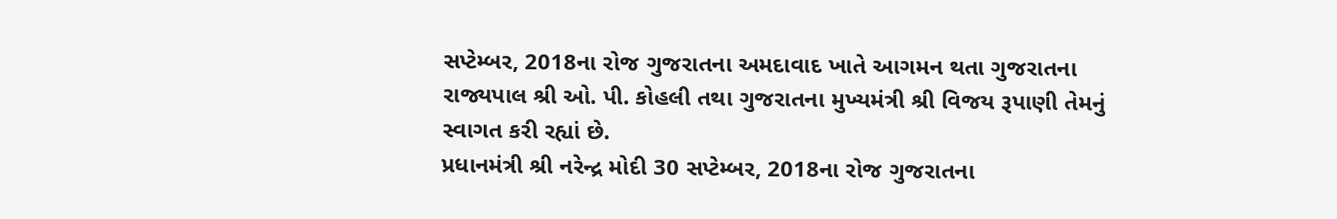સપ્ટેમ્બર, 2018ના રોજ ગુજરાતના અમદાવાદ ખાતે આગમન થતા ગુજરાતના રાજ્યપાલ શ્રી ઓ. પી. કોહલી તથા ગુજરાતના મુખ્યમંત્રી શ્રી વિજય રૂપાણી તેમનું સ્વાગત કરી રહ્યાં છે.
પ્રધાનમંત્રી શ્રી નરેન્દ્ર મોદી 30 સપ્ટેમ્બર, 2018ના રોજ ગુજરાતના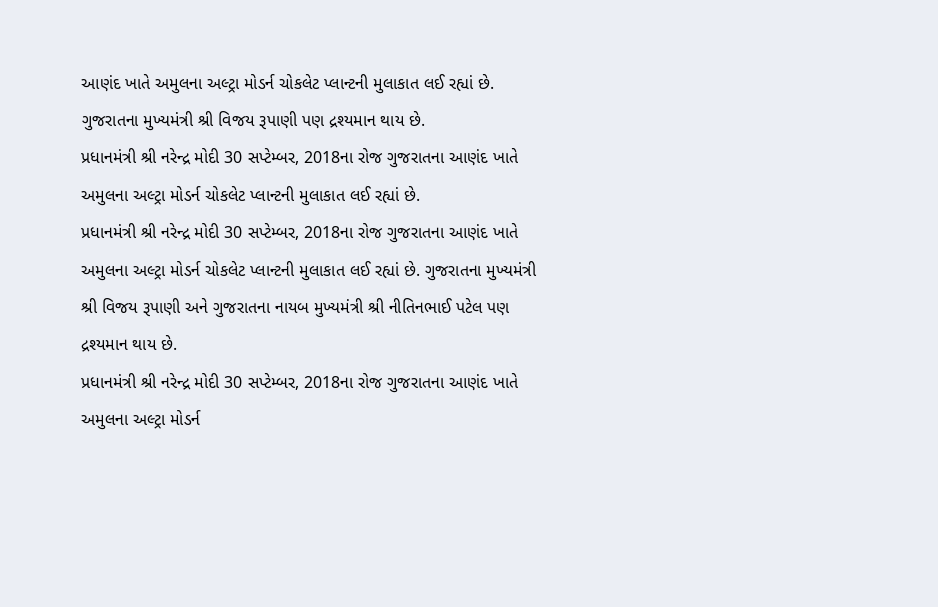આણંદ ખાતે અમુલના અલ્ટ્રા મોડર્ન ચોકલેટ પ્લાન્ટની મુલાકાત લઈ રહ્યાં છે. ગુજરાતના મુખ્યમંત્રી શ્રી વિજય રૂપાણી પણ દ્રશ્યમાન થાય છે.
પ્રધાનમંત્રી શ્રી નરેન્દ્ર મોદી 30 સપ્ટેમ્બર, 2018ના રોજ ગુજરાતના આણંદ ખાતે અમુલના અલ્ટ્રા મોડર્ન ચોકલેટ પ્લાન્ટની મુલાકાત લઈ રહ્યાં છે.
પ્રધાનમંત્રી શ્રી નરેન્દ્ર મોદી 30 સપ્ટેમ્બર, 2018ના રોજ ગુજરાતના આણંદ ખાતે અમુલના અલ્ટ્રા મોડર્ન ચોકલેટ પ્લાન્ટની મુલાકાત લઈ રહ્યાં છે. ગુજરાતના મુખ્યમંત્રી શ્રી વિજય રૂપાણી અને ગુજરાતના નાયબ મુખ્યમંત્રી શ્રી નીતિનભાઈ પટેલ પણ દ્રશ્યમાન થાય છે.
પ્રધાનમંત્રી શ્રી નરેન્દ્ર મોદી 30 સપ્ટેમ્બર, 2018ના રોજ ગુજરાતના આણંદ ખાતે અમુલના અલ્ટ્રા મોડર્ન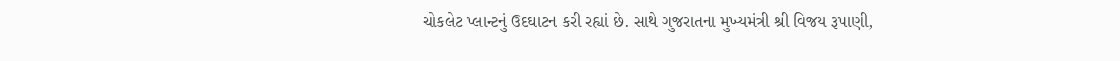ચોકલેટ પ્લાન્ટનું ઉદઘાટન કરી રહ્યાં છે. સાથે ગુજરાતના મુખ્યમંત્રી શ્રી વિજય રૂપાણી,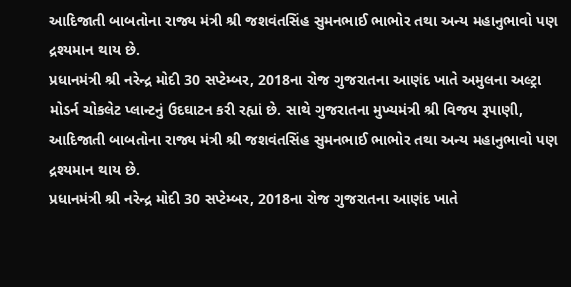આદિજાતી બાબતોના રાજ્ય મંત્રી શ્રી જશવંતસિંહ સુમનભાઈ ભાભોર તથા અન્ય મહાનુભાવો પણ દ્રશ્યમાન થાય છે.
પ્રધાનમંત્રી શ્રી નરેન્દ્ર મોદી 30 સપ્ટેમ્બર, 2018ના રોજ ગુજરાતના આણંદ ખાતે અમુલના અલ્ટ્રા મોડર્ન ચોકલેટ પ્લાન્ટનું ઉદઘાટન કરી રહ્યાં છે. સાથે ગુજરાતના મુખ્યમંત્રી શ્રી વિજય રૂપાણી, આદિજાતી બાબતોના રાજ્ય મંત્રી શ્રી જશવંતસિંહ સુમનભાઈ ભાભોર તથા અન્ય મહાનુભાવો પણ દ્રશ્યમાન થાય છે.
પ્રધાનમંત્રી શ્રી નરેન્દ્ર મોદી 30 સપ્ટેમ્બર, 2018ના રોજ ગુજરાતના આણંદ ખાતે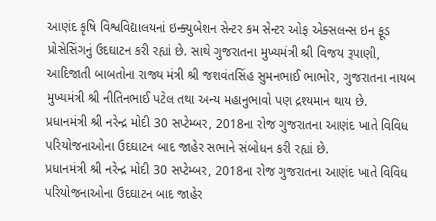આણંદ કૃષિ વિશ્વવિદ્યાલયનાં ઇન્ક્યુબેશન સેન્ટર કમ સેન્ટર ઓફ એક્સલન્સ ઇન ફૂડ પ્રોસેસિંગનું ઉદઘાટન કરી રહ્યાં છે. સાથે ગુજરાતના મુખ્યમંત્રી શ્રી વિજય રૂપાણી, આદિજાતી બાબતોના રાજ્ય મંત્રી શ્રી જશવંતસિંહ સુમનભાઈ ભાભોર, ગુજરાતના નાયબ મુખ્યમંત્રી શ્રી નીતિનભાઈ પટેલ તથા અન્ય મહાનુભાવો પણ દ્રશ્યમાન થાય છે.
પ્રધાનમંત્રી શ્રી નરેન્દ્ર મોદી 30 સપ્ટેમ્બર, 2018ના રોજ ગુજરાતના આણંદ ખાતે વિવિધ પરિયોજનાઓના ઉદઘાટન બાદ જાહેર સભાને સંબોધન કરી રહ્યાં છે.
પ્રધાનમંત્રી શ્રી નરેન્દ્ર મોદી 30 સપ્ટેમ્બર, 2018ના રોજ ગુજરાતના આણંદ ખાતે વિવિધ પરિયોજનાઓના ઉદઘાટન બાદ જાહેર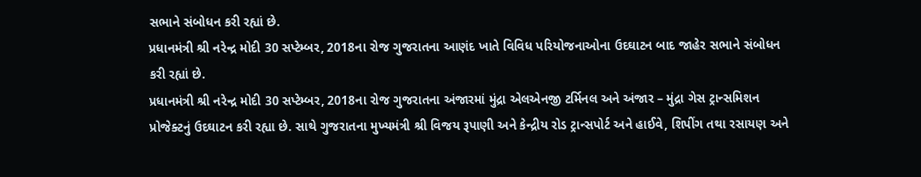સભાને સંબોધન કરી રહ્યાં છે.
પ્રધાનમંત્રી શ્રી નરેન્દ્ર મોદી 30 સપ્ટેમ્બર, 2018ના રોજ ગુજરાતના આણંદ ખાતે વિવિધ પરિયોજનાઓના ઉદઘાટન બાદ જાહેર સભાને સંબોધન કરી રહ્યાં છે.
પ્રધાનમંત્રી શ્રી નરેન્દ્ર મોદી 30 સપ્ટેમ્બર, 2018ના રોજ ગુજરાતના અંજારમાં મુંદ્રા એલએનજી ટર્મિનલ અને અંજાર – મુંદ્રા ગેસ ટ્રાન્સમિશન પ્રોજેક્ટનું ઉદઘાટન કરી રહ્યા છે. સાથે ગુજરાતના મુખ્યમંત્રી શ્રી વિજય રૂપાણી અને કેન્દ્રીય રોડ ટ્રાન્સપોર્ટ અને હાઈવે, શિપીંગ તથા રસાયણ અને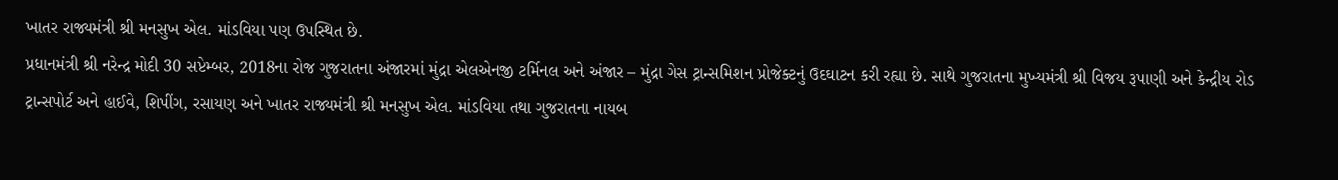ખાતર રાજ્યમંત્રી શ્રી મનસુખ એલ. માંડવિયા પણ ઉપસ્થિત છે.
પ્રધાનમંત્રી શ્રી નરેન્દ્ર મોદી 30 સપ્ટેમ્બર, 2018ના રોજ ગુજરાતના અંજારમાં મુંદ્રા એલએનજી ટર્મિનલ અને અંજાર – મુંદ્રા ગેસ ટ્રાન્સમિશન પ્રોજેક્ટનું ઉદઘાટન કરી રહ્યા છે. સાથે ગુજરાતના મુખ્યમંત્રી શ્રી વિજય રૂપાણી અને કેન્દ્રીય રોડ ટ્રાન્સપોર્ટ અને હાઈવે, શિપીંગ, રસાયણ અને ખાતર રાજ્યમંત્રી શ્રી મનસુખ એલ. માંડવિયા તથા ગુજરાતના નાયબ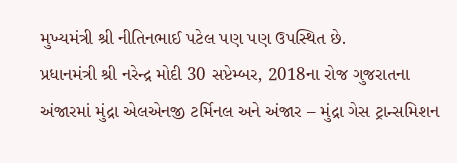મુખ્યમંત્રી શ્રી નીતિનભાઈ પટેલ પણ પણ ઉપસ્થિત છે.
પ્રધાનમંત્રી શ્રી નરેન્દ્ર મોદી 30 સપ્ટેમ્બર, 2018ના રોજ ગુજરાતના અંજારમાં મુંદ્રા એલએનજી ટર્મિનલ અને અંજાર – મુંદ્રા ગેસ ટ્રાન્સમિશન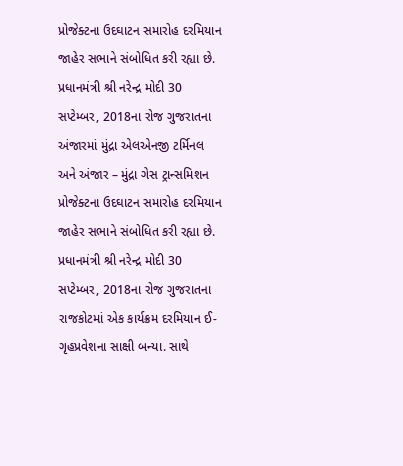પ્રોજેક્ટના ઉદઘાટન સમારોહ દરમિયાન જાહેર સભાને સંબોધિત કરી રહ્યા છે.
પ્રધાનમંત્રી શ્રી નરેન્દ્ર મોદી 30 સપ્ટેમ્બર, 2018ના રોજ ગુજરાતના અંજારમાં મુંદ્રા એલએનજી ટર્મિનલ અને અંજાર – મુંદ્રા ગેસ ટ્રાન્સમિશન પ્રોજેક્ટના ઉદઘાટન સમારોહ દરમિયાન જાહેર સભાને સંબોધિત કરી રહ્યા છે.
પ્રધાનમંત્રી શ્રી નરેન્દ્ર મોદી 30 સપ્ટેમ્બર, 2018ના રોજ ગુજરાતના રાજકોટમાં એક કાર્યક્રમ દરમિયાન ઈ-ગૃહપ્રવેશના સાક્ષી બન્યા. સાથે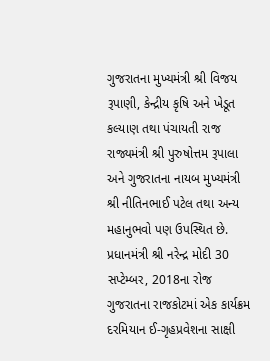ગુજરાતના મુખ્યમંત્રી શ્રી વિજય રૂપાણી, કેન્દ્રીય કૃષિ અને ખેડૂત કલ્યાણ તથા પંચાયતી રાજ રાજ્યમંત્રી શ્રી પુરુષોત્તમ રૂપાલા અને ગુજરાતના નાયબ મુખ્યમંત્રી શ્રી નીતિનભાઈ પટેલ તથા અન્ય મહાનુભવો પણ ઉપસ્થિત છે.
પ્રધાનમંત્રી શ્રી નરેન્દ્ર મોદી 30 સપ્ટેમ્બર, 2018ના રોજ ગુજરાતના રાજકોટમાં એક કાર્યક્રમ દરમિયાન ઈ-ગૃહપ્રવેશના સાક્ષી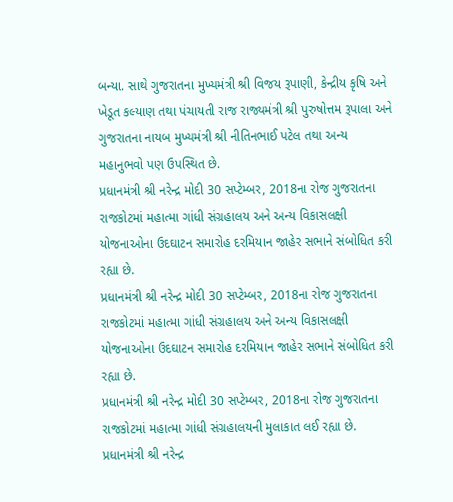બન્યા. સાથે ગુજરાતના મુખ્યમંત્રી શ્રી વિજય રૂપાણી, કેન્દ્રીય કૃષિ અને ખેડૂત કલ્યાણ તથા પંચાયતી રાજ રાજ્યમંત્રી શ્રી પુરુષોત્તમ રૂપાલા અને ગુજરાતના નાયબ મુખ્યમંત્રી શ્રી નીતિનભાઈ પટેલ તથા અન્ય મહાનુભવો પણ ઉપસ્થિત છે.
પ્રધાનમંત્રી શ્રી નરેન્દ્ર મોદી 30 સપ્ટેમ્બર, 2018ના રોજ ગુજરાતના રાજકોટમાં મહાત્મા ગાંધી સંગ્રહાલય અને અન્ય વિકાસલક્ષી યોજનાઓના ઉદઘાટન સમારોહ દરમિયાન જાહેર સભાને સંબોધિત કરી રહ્યા છે.
પ્રધાનમંત્રી શ્રી નરેન્દ્ર મોદી 30 સપ્ટેમ્બર, 2018ના રોજ ગુજરાતના રાજકોટમાં મહાત્મા ગાંધી સંગ્રહાલય અને અન્ય વિકાસલક્ષી યોજનાઓના ઉદઘાટન સમારોહ દરમિયાન જાહેર સભાને સંબોધિત કરી રહ્યા છે.
પ્રધાનમંત્રી શ્રી નરેન્દ્ર મોદી 30 સપ્ટેમ્બર, 2018ના રોજ ગુજરાતના રાજકોટમાં મહાત્મા ગાંધી સંગ્રહાલયની મુલાકાત લઈ રહ્યા છે.
પ્રધાનમંત્રી શ્રી નરેન્દ્ર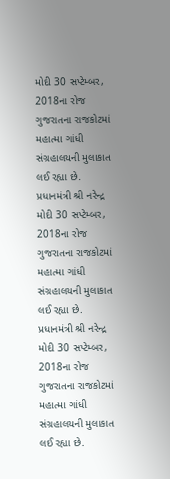મોદી 30 સપ્ટેમ્બર, 2018ના રોજ ગુજરાતના રાજકોટમાં મહાત્મા ગાંધી સંગ્રહાલયની મુલાકાત લઈ રહ્યા છે.
પ્રધાનમંત્રી શ્રી નરેન્દ્ર મોદી 30 સપ્ટેમ્બર, 2018ના રોજ ગુજરાતના રાજકોટમાં મહાત્મા ગાંધી સંગ્રહાલયની મુલાકાત લઈ રહ્યા છે.
પ્રધાનમંત્રી શ્રી નરેન્દ્ર મોદી 30 સપ્ટેમ્બર, 2018ના રોજ ગુજરાતના રાજકોટમાં મહાત્મા ગાંધી સંગ્રહાલયની મુલાકાત લઈ રહ્યા છે.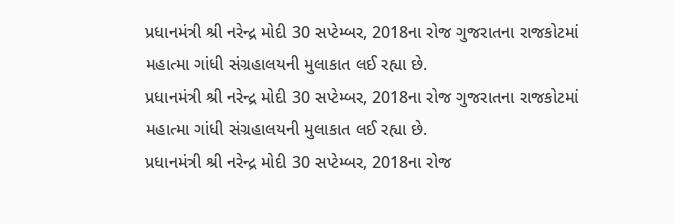પ્રધાનમંત્રી શ્રી નરેન્દ્ર મોદી 30 સપ્ટેમ્બર, 2018ના રોજ ગુજરાતના રાજકોટમાં મહાત્મા ગાંધી સંગ્રહાલયની મુલાકાત લઈ રહ્યા છે.
પ્રધાનમંત્રી શ્રી નરેન્દ્ર મોદી 30 સપ્ટેમ્બર, 2018ના રોજ ગુજરાતના રાજકોટમાં મહાત્મા ગાંધી સંગ્રહાલયની મુલાકાત લઈ રહ્યા છે.
પ્રધાનમંત્રી શ્રી નરેન્દ્ર મોદી 30 સપ્ટેમ્બર, 2018ના રોજ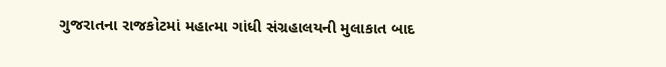ગુજરાતના રાજકોટમાં મહાત્મા ગાંધી સંગ્રહાલયની મુલાકાત બાદ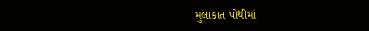મુલાકાત પોથીમાં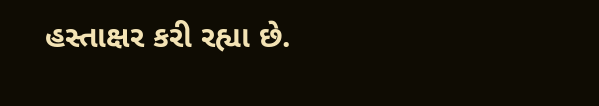હસ્તાક્ષર કરી રહ્યા છે.